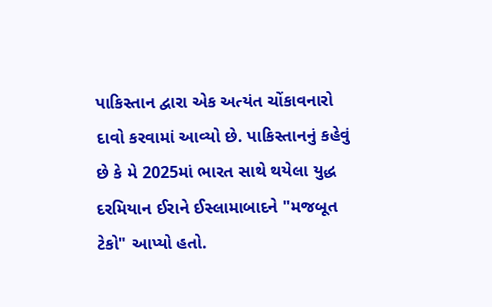પાકિસ્તાન દ્વારા એક અત્યંત ચોંકાવનારો દાવો કરવામાં આવ્યો છે. પાકિસ્તાનનું કહેવું છે કે મે 2025માં ભારત સાથે થયેલા યુદ્ધ દરમિયાન ઈરાને ઈસ્લામાબાદને "મજબૂત ટેકો" આપ્યો હતો.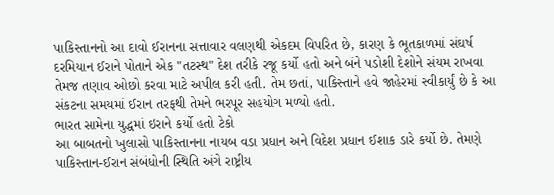પાકિસ્તાનનો આ દાવો ઈરાનના સત્તાવાર વલણથી એકદમ વિપરિત છે, કારણ કે ભૂતકાળમાં સંઘર્ષ દરમિયાન ઈરાને પોતાને એક "તટસ્થ" દેશ તરીકે રજૂ કર્યો હતો અને બંને પડોશી દેશોને સંયમ રાખવા તેમજ તણાવ ઓછો કરવા માટે અપીલ કરી હતી. તેમ છતાં, પાકિસ્તાને હવે જાહેરમાં સ્વીકાર્યું છે કે આ સંકટના સમયમાં ઈરાન તરફથી તેમને ભરપૂર સહયોગ મળ્યો હતો.
ભારત સામેના યુદ્ધમાં ઇરાને કર્યો હતો ટેકો
આ બાબતનો ખુલાસો પાકિસ્તાનના નાયબ વડા પ્રધાન અને વિદેશ પ્રધાન ઈશાક ડારે કર્યો છે. તેમણે પાકિસ્તાન-ઈરાન સંબંધોની સ્થિતિ અંગે રાષ્ટ્રીય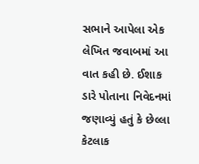સભાને આપેલા એક લેખિત જવાબમાં આ વાત કહી છે. ઈશાક ડારે પોતાના નિવેદનમાં જણાવ્યું હતું કે છેલ્લા કેટલાક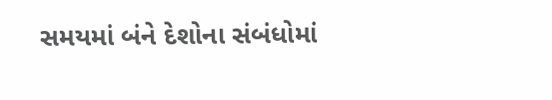સમયમાં બંને દેશોના સંબંધોમાં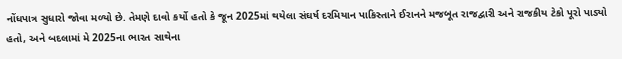નોંધપાત્ર સુધારો જોવા મળ્યો છે. તેમણે દાવો કર્યો હતો કે જૂન 2025માં થયેલા સંઘર્ષ દરમિયાન પાકિસ્તાને ઈરાનને મજબૂત રાજદ્વારી અને રાજકીય ટેકો પૂરો પાડ્યો હતો, અને બદલામાં મે 2025ના ભારત સાથેના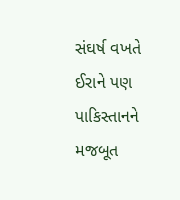સંઘર્ષ વખતે ઈરાને પણ પાકિસ્તાનને મજબૂત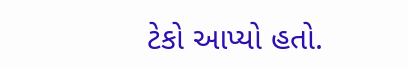ટેકો આપ્યો હતો.